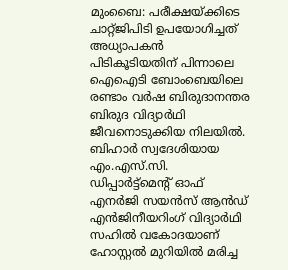മുംബൈ: പരീക്ഷയ്ക്കിടെ ചാറ്റ്ജിപിടി ഉപയോഗിച്ചത് അധ്യാപകൻ പിടികൂടിയതിന് പിന്നാലെ ഐഐടി ബോംബെയിലെ രണ്ടാം വർഷ ബിരുദാനന്തര ബിരുദ വിദ്യാർഥി ജീവനൊടുക്കിയ നിലയിൽ. ബിഹാർ സ്വദേശിയായ എം.എസ്.സി. ഡിപ്പാർട്ട്മെന്റ് ഓഫ് എനർജി സയൻസ് ആൻഡ് എൻജിനീയറിംഗ് വിദ്യാർഥി സഹിൽ വകോദയാണ് ഹോസ്റ്റൽ മുറിയിൽ മരിച്ച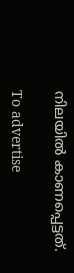നിലയിൽ കാണപ്പെട്ടത്.

To advertise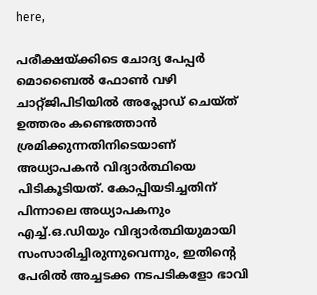here,

പരീക്ഷയ്ക്കിടെ ചോദ്യ പേപ്പർ മൊബൈൽ ഫോൺ വഴി ചാറ്റ്ജിപിടിയിൽ അപ്ലോഡ് ചെയ്ത് ഉത്തരം കണ്ടെത്താൻ ശ്രമിക്കുന്നതിനിടെയാണ് അധ്യാപകൻ വിദ്യാർത്ഥിയെ പിടികൂടിയത്. കോപ്പിയടിച്ചതിന് പിന്നാലെ അധ്യാപകനും എച്ച്.ഒ.ഡിയും വിദ്യാർത്ഥിയുമായി സംസാരിച്ചിരുന്നുവെന്നും, ഇതിന്റെ പേരിൽ അച്ചടക്ക നടപടികളോ ഭാവി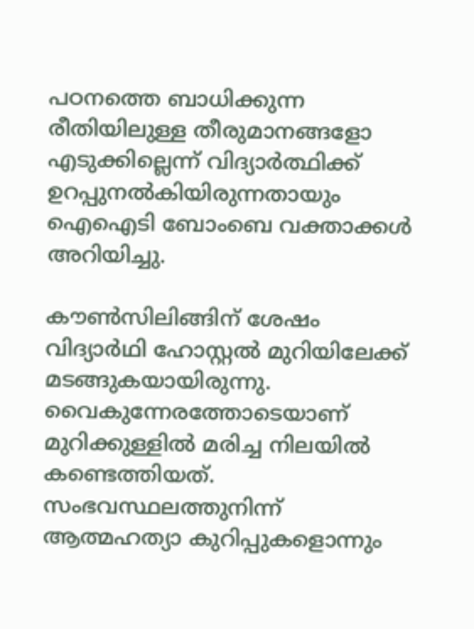പഠനത്തെ ബാധിക്കുന്ന രീതിയിലുള്ള തീരുമാനങ്ങളോ എടുക്കില്ലെന്ന് വിദ്യാർത്ഥിക്ക് ഉറപ്പുനൽകിയിരുന്നതായും ഐഐടി ബോംബെ വക്താക്കൾ അറിയിച്ചു.

കൗൺസിലിങ്ങിന് ശേഷം വിദ്യാർഥി ഹോസ്റ്റൽ മുറിയിലേക്ക് മടങ്ങുകയായിരുന്നു. വൈകുന്നേരത്തോടെയാണ് മുറിക്കുള്ളിൽ മരിച്ച നിലയിൽ കണ്ടെത്തിയത്. സംഭവസ്ഥലത്തുനിന്ന് ആത്മഹത്യാ കുറിപ്പുകളൊന്നും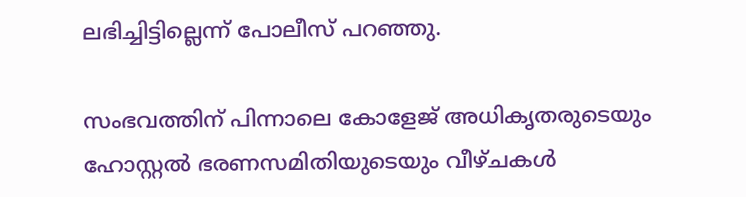ലഭിച്ചിട്ടില്ലെന്ന് പോലീസ് പറഞ്ഞു.

സംഭവത്തിന് പിന്നാലെ കോളേജ് അധികൃതരുടെയും ഹോസ്റ്റൽ ഭരണസമിതിയുടെയും വീഴ്ചകൾ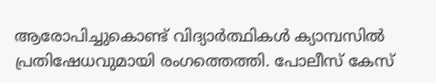ആരോപിച്ചുകൊണ്ട് വിദ്യാർത്ഥികൾ ക്യാമ്പസിൽ പ്രതിഷേധവുമായി രംഗത്തെത്തി. പോലീസ് കേസ്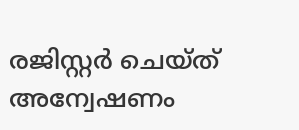രജിസ്റ്റർ ചെയ്ത് അന്വേഷണം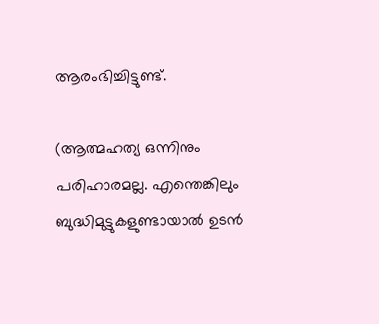ആരംഭിച്ചിട്ടുണ്ട്.

(ആത്മഹത്യ ഒന്നിനും പരിഹാരമല്ല. എന്തെങ്കിലും ബുദ്ധിമുട്ടുകളുണ്ടായാൽ ഉടൻ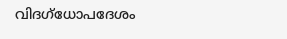വിദഗ്ധോപദേശം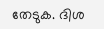തേടുക. ദിശ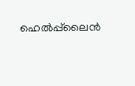ഹെൽപ്പ്‍ലൈൻ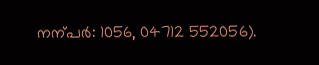നന്പർ: 1056, 04712 552056).